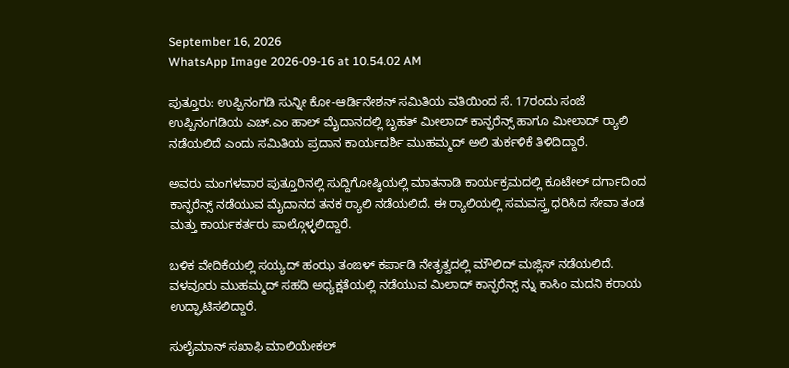September 16, 2026
WhatsApp Image 2026-09-16 at 10.54.02 AM

ಪುತ್ತೂರು: ಉಪ್ಪಿನಂಗಡಿ ಸುನ್ನೀ ಕೋ-ಆರ್ಡಿನೇಶನ್ ಸಮಿತಿಯ ವತಿಯಿಂದ ಸೆ. 17ರಂದು ಸಂಜೆ ಉಪ್ಪಿನಂಗಡಿಯ ಎಚ್.ಎಂ ಹಾಲ್ ಮೈದಾನದಲ್ಲಿ ಬೃಹತ್ ಮೀಲಾದ್ ಕಾನ್ಫರೆನ್ಸ್ ಹಾಗೂ ಮೀಲಾದ್ ರ್‍ಯಾಲಿ ನಡೆಯಲಿದೆ ಎಂದು ಸಮಿತಿಯ ಪ್ರದಾನ ಕಾರ್ಯದರ್ಶಿ ಮುಹಮ್ಮದ್ ಅಲಿ ತುರ್ಕಳಿಕೆ ತಿಳಿದಿದ್ದಾರೆ.

ಅವರು ಮಂಗಳವಾರ ಪುತ್ತೂರಿನಲ್ಲಿ ಸುದ್ದಿಗೋಷ್ಠಿಯಲ್ಲಿ ಮಾತನಾಡಿ ಕಾರ್ಯಕ್ರಮದಲ್ಲಿ ಕೂಟೇಲ್ ದರ್ಗಾದಿಂದ ಕಾನ್ಫರೆನ್ಸ್ ನಡೆಯುವ ಮೈದಾನದ ತನಕ ರ್‍ಯಾಲಿ ನಡೆಯಲಿದೆ. ಈ ರ್‍ಯಾಲಿಯಲ್ಲಿ ಸಮವಸ್ತ್ರ ಧರಿಸಿದ ಸೇವಾ ತಂಡ ಮತ್ತು ಕಾರ್ಯಕರ್ತರು ಪಾಲ್ಗೊಳ್ಳಲಿದ್ದಾರೆ.

ಬಳಿಕ ವೇದಿಕೆಯಲ್ಲಿ ಸಯ್ಯದ್ ಹಂಝ ತಂಙಳ್ ಕರ್ಪಾಡಿ ನೇತೃತ್ವದಲ್ಲಿ ಮೌಲಿದ್ ಮಜ್ಲಿಸ್ ನಡೆಯಲಿದೆ. ವಳವೂರು ಮುಹಮ್ಮದ್ ಸಹದಿ ಅಧ್ಯಕ್ಷತೆಯಲ್ಲಿ ನಡೆಯುವ ಮಿಲಾದ್ ಕಾನ್ಫರೆನ್ಸ್ ನ್ನು ಕಾಸಿಂ ಮದನಿ ಕರಾಯ ಉದ್ಘಾಟಿಸಲಿದ್ದಾರೆ.

ಸುಲೈಮಾನ್ ಸಖಾಫಿ ಮಾಲಿಯೇಕಲ್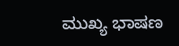ಮುಖ್ಯ ಭಾಷಣ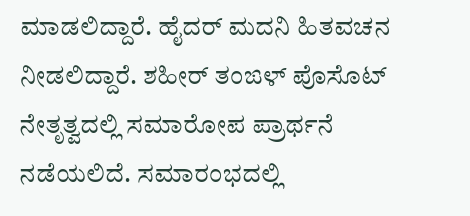ಮಾಡಲಿದ್ದಾರೆ. ಹೈದರ್ ಮದನಿ ಹಿತವಚನ ನೀಡಲಿದ್ದಾರೆ. ಶಹೀರ್ ತಂಙಳ್ ಪೊಸೊಟ್ ನೇತೃತ್ವದಲ್ಲಿ ಸಮಾರೋಪ ಪ್ರಾರ್ಥನೆ ನಡೆಯಲಿದೆ. ಸಮಾರಂಭದಲ್ಲಿ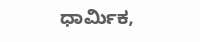ಧಾರ್ಮಿಕ,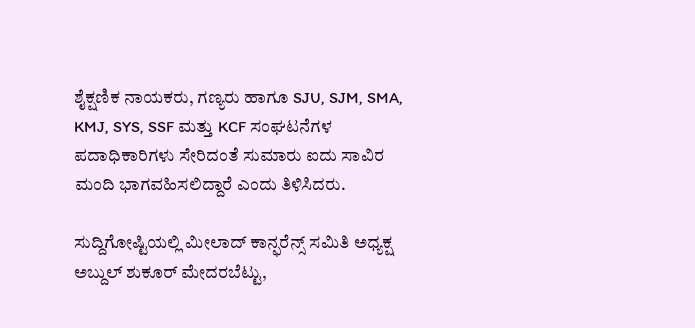ಶೈಕ್ಷಣಿಕ ನಾಯಕರು, ಗಣ್ಯರು ಹಾಗೂ SJU, SJM, SMA, KMJ, SYS, SSF ಮತ್ತು KCF ಸಂಘಟನೆಗಳ ಪದಾಧಿಕಾರಿಗಳು ಸೇರಿದಂತೆ ಸುಮಾರು ಐದು ಸಾವಿರ ಮಂದಿ ಭಾಗವಹಿಸಲಿದ್ದಾರೆ ಎಂದು ತಿಳಿಸಿದರು.

ಸುದ್ದಿಗೋಷ್ಟಿಯಲ್ಲಿ ಮೀಲಾದ್ ಕಾನ್ಫರೆನ್ಸ್ ಸಮಿತಿ ಅಧ್ಯಕ್ಷ ಅಬ್ದುಲ್ ಶುಕೂರ್ ಮೇದರಬೆಟ್ಟು,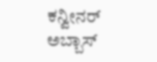ಕನ್ವೀನರ್ ಅಬ್ಬಾಸ್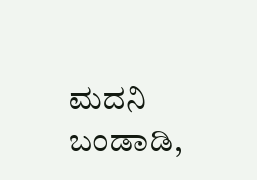ಮದನಿ ಬಂಡಾಡಿ,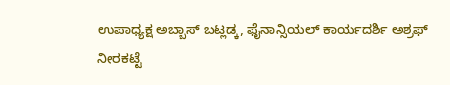ಉಪಾಧ್ಯಕ್ಷ ಅಬ್ಬಾಸ್ ಬಟ್ಲಡ್ಕ, ಫೈನಾನ್ಸಿಯಲ್ ಕಾರ್ಯದರ್ಶಿ ಅಶ್ರಫ್ ನೀರಕಟ್ಟೆ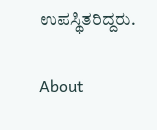ಉಪಸ್ಥಿತರಿದ್ದರು.

About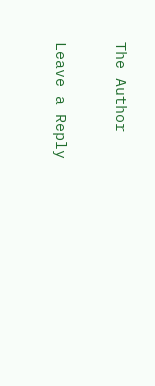The Author

Leave a Reply